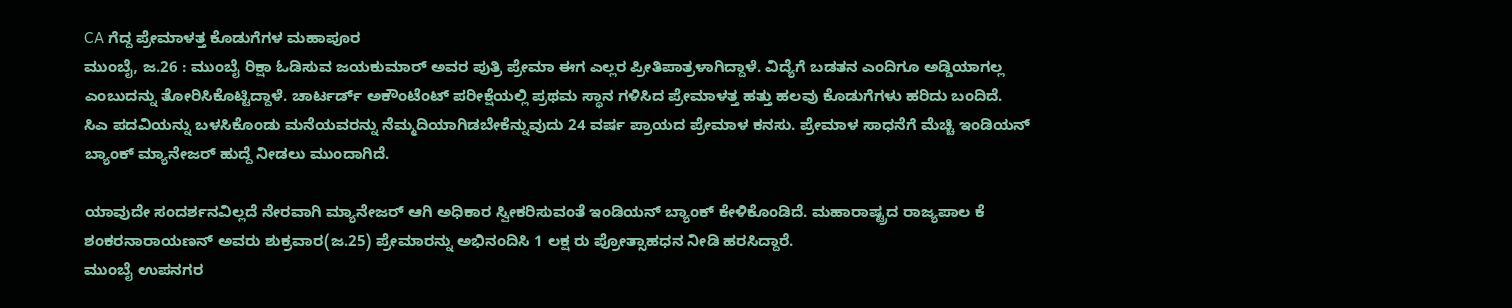CA ಗೆದ್ದ ಪ್ರೇಮಾಳತ್ತ ಕೊಡುಗೆಗಳ ಮಹಾಪೂರ
ಮುಂಬೈ, ಜ.26 : ಮುಂಬೈ ರಿಕ್ಷಾ ಓಡಿಸುವ ಜಯಕುಮಾರ್ ಅವರ ಪುತ್ರಿ ಪ್ರೇಮಾ ಈಗ ಎಲ್ಲರ ಪ್ರೀತಿಪಾತ್ರಳಾಗಿದ್ದಾಳೆ. ವಿದ್ಯೆಗೆ ಬಡತನ ಎಂದಿಗೂ ಅಡ್ಡಿಯಾಗಲ್ಲ ಎಂಬುದನ್ನು ತೋರಿಸಿಕೊಟ್ಟಿದ್ದಾಳೆ. ಚಾರ್ಟರ್ಡ್ ಅಕೌಂಟೆಂಟ್ ಪರೀಕ್ಷೆಯಲ್ಲಿ ಪ್ರಥಮ ಸ್ಥಾನ ಗಳಿಸಿದ ಪ್ರೇಮಾಳತ್ತ ಹತ್ತು ಹಲವು ಕೊಡುಗೆಗಳು ಹರಿದು ಬಂದಿದೆ.
ಸಿಎ ಪದವಿಯನ್ನು ಬಳಸಿಕೊಂಡು ಮನೆಯವರನ್ನು ನೆಮ್ಮದಿಯಾಗಿಡಬೇಕೆನ್ನುವುದು 24 ವರ್ಷ ಪ್ರಾಯದ ಪ್ರೇಮಾಳ ಕನಸು. ಪ್ರೇಮಾಳ ಸಾಧನೆಗೆ ಮೆಚ್ಚಿ ಇಂಡಿಯನ್ ಬ್ಯಾಂಕ್ ಮ್ಯಾನೇಜರ್ ಹುದ್ದೆ ನೀಡಲು ಮುಂದಾಗಿದೆ.

ಯಾವುದೇ ಸಂದರ್ಶನವಿಲ್ಲದೆ ನೇರವಾಗಿ ಮ್ಯಾನೇಜರ್ ಆಗಿ ಅಧಿಕಾರ ಸ್ವೀಕರಿಸುವಂತೆ ಇಂಡಿಯನ್ ಬ್ಯಾಂಕ್ ಕೇಳಿಕೊಂಡಿದೆ. ಮಹಾರಾಷ್ಟ್ರದ ರಾಜ್ಯಪಾಲ ಕೆ ಶಂಕರನಾರಾಯಣನ್ ಅವರು ಶುಕ್ರವಾರ(ಜ.25) ಪ್ರೇಮಾರನ್ನು ಅಭಿನಂದಿಸಿ 1 ಲಕ್ಷ ರು ಪ್ರೋತ್ಸಾಹಧನ ನೀಡಿ ಹರಸಿದ್ದಾರೆ.
ಮುಂಬೈ ಉಪನಗರ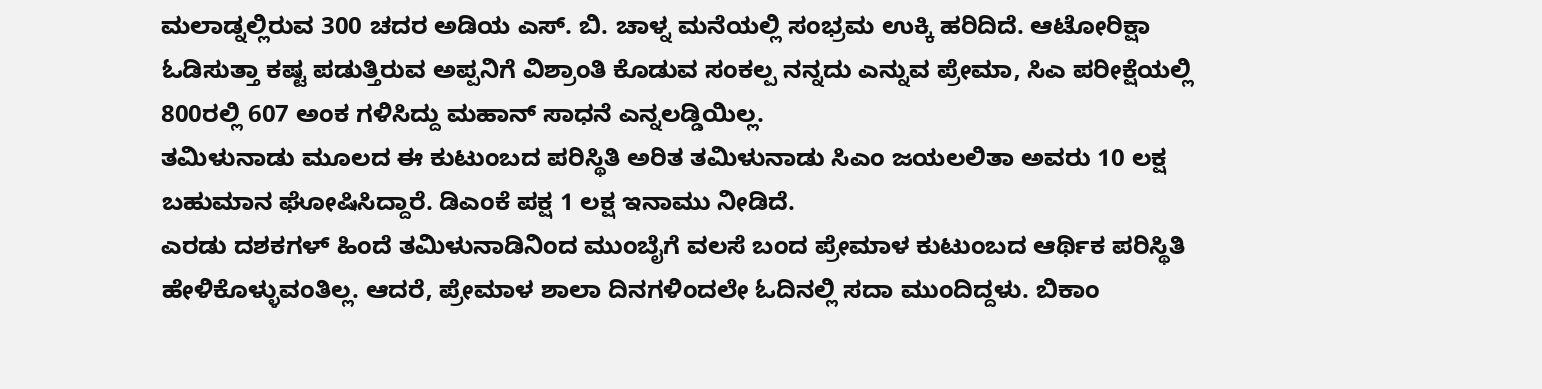ಮಲಾಡ್ನಲ್ಲಿರುವ 300 ಚದರ ಅಡಿಯ ಎಸ್. ಬಿ. ಚಾಳ್ನ ಮನೆಯಲ್ಲಿ ಸಂಭ್ರಮ ಉಕ್ಕಿ ಹರಿದಿದೆ. ಆಟೋರಿಕ್ಷಾ ಓಡಿಸುತ್ತಾ ಕಷ್ಟ ಪಡುತ್ತಿರುವ ಅಪ್ಪನಿಗೆ ವಿಶ್ರಾಂತಿ ಕೊಡುವ ಸಂಕಲ್ಪ ನನ್ನದು ಎನ್ನುವ ಪ್ರೇಮಾ, ಸಿಎ ಪರೀಕ್ಷೆಯಲ್ಲಿ 800ರಲ್ಲಿ 607 ಅಂಕ ಗಳಿಸಿದ್ದು ಮಹಾನ್ ಸಾಧನೆ ಎನ್ನಲಡ್ಡಿಯಿಲ್ಲ.
ತಮಿಳುನಾಡು ಮೂಲದ ಈ ಕುಟುಂಬದ ಪರಿಸ್ಥಿತಿ ಅರಿತ ತಮಿಳುನಾಡು ಸಿಎಂ ಜಯಲಲಿತಾ ಅವರು 10 ಲಕ್ಷ ಬಹುಮಾನ ಘೋಷಿಸಿದ್ದಾರೆ. ಡಿಎಂಕೆ ಪಕ್ಷ 1 ಲಕ್ಷ ಇನಾಮು ನೀಡಿದೆ.
ಎರಡು ದಶಕಗಳ್ ಹಿಂದೆ ತಮಿಳುನಾಡಿನಿಂದ ಮುಂಬೈಗೆ ವಲಸೆ ಬಂದ ಪ್ರೇಮಾಳ ಕುಟುಂಬದ ಆರ್ಥಿಕ ಪರಿಸ್ಥಿತಿ ಹೇಳಿಕೊಳ್ಳುವಂತಿಲ್ಲ. ಆದರೆ, ಪ್ರೇಮಾಳ ಶಾಲಾ ದಿನಗಳಿಂದಲೇ ಓದಿನಲ್ಲಿ ಸದಾ ಮುಂದಿದ್ದಳು. ಬಿಕಾಂ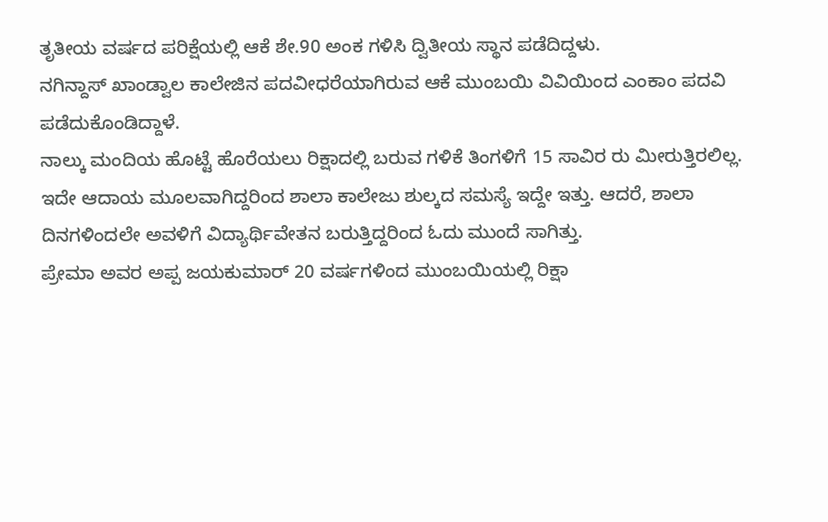ತೃತೀಯ ವರ್ಷದ ಪರಿಕ್ಷೆಯಲ್ಲಿ ಆಕೆ ಶೇ.90 ಅಂಕ ಗಳಿಸಿ ದ್ವಿತೀಯ ಸ್ಥಾನ ಪಡೆದಿದ್ದಳು.
ನಗಿನ್ದಾಸ್ ಖಾಂಡ್ವಾಲ ಕಾಲೇಜಿನ ಪದವೀಧರೆಯಾಗಿರುವ ಆಕೆ ಮುಂಬಯಿ ವಿವಿಯಿಂದ ಎಂಕಾಂ ಪದವಿ ಪಡೆದುಕೊಂಡಿದ್ದಾಳೆ.
ನಾಲ್ಕು ಮಂದಿಯ ಹೊಟ್ಟೆ ಹೊರೆಯಲು ರಿಕ್ಷಾದಲ್ಲಿ ಬರುವ ಗಳಿಕೆ ತಿಂಗಳಿಗೆ 15 ಸಾವಿರ ರು ಮೀರುತ್ತಿರಲಿಲ್ಲ. ಇದೇ ಆದಾಯ ಮೂಲವಾಗಿದ್ದರಿಂದ ಶಾಲಾ ಕಾಲೇಜು ಶುಲ್ಕದ ಸಮಸ್ಯೆ ಇದ್ದೇ ಇತ್ತು. ಆದರೆ, ಶಾಲಾ ದಿನಗಳಿಂದಲೇ ಅವಳಿಗೆ ವಿದ್ಯಾರ್ಥಿವೇತನ ಬರುತ್ತಿದ್ದರಿಂದ ಓದು ಮುಂದೆ ಸಾಗಿತ್ತು.
ಪ್ರೇಮಾ ಅವರ ಅಪ್ಪ ಜಯಕುಮಾರ್ 20 ವರ್ಷಗಳಿಂದ ಮುಂಬಯಿಯಲ್ಲಿ ರಿಕ್ಷಾ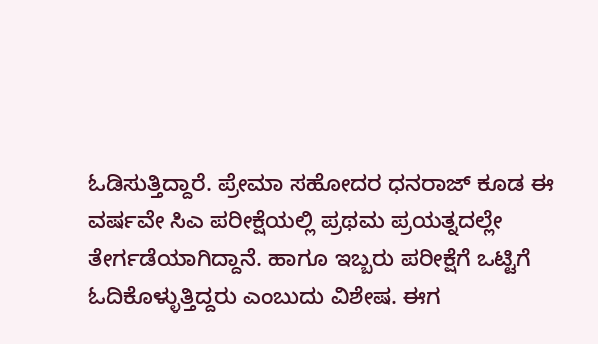ಓಡಿಸುತ್ತಿದ್ದಾರೆ. ಪ್ರೇಮಾ ಸಹೋದರ ಧನರಾಜ್ ಕೂಡ ಈ ವರ್ಷವೇ ಸಿಎ ಪರೀಕ್ಷೆಯಲ್ಲಿ ಪ್ರಥಮ ಪ್ರಯತ್ನದಲ್ಲೇ ತೇರ್ಗಡೆಯಾಗಿದ್ದಾನೆ. ಹಾಗೂ ಇಬ್ಬರು ಪರೀಕ್ಷೆಗೆ ಒಟ್ಟಿಗೆ ಓದಿಕೊಳ್ಳುತ್ತಿದ್ದರು ಎಂಬುದು ವಿಶೇಷ. ಈಗ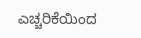ಎಚ್ಚರಿಕೆಯಿಂದ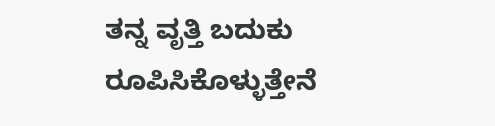ತನ್ನ ವೃತ್ತಿ ಬದುಕು ರೂಪಿಸಿಕೊಳ್ಳುತ್ತೇನೆ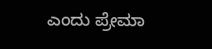ಎಂದು ಪ್ರೇಮಾ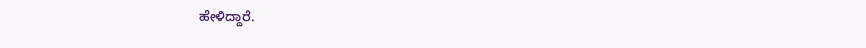ಹೇಳಿದ್ದಾರೆ.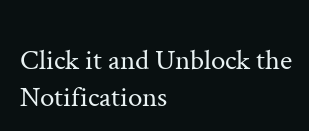Click it and Unblock the Notifications